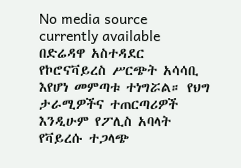No media source currently available
በድሬዳዋ አስተዳደር የኮሮናቫይረስ ሥርጭት አሳሳቢ እየሆነ መምጣቱ ተነግሯል። የህግ ታራሚዎችና ተጠርጣሪዎች እንዲሁም የፖሊስ አባላት የቫይረሱ ተጋላጭ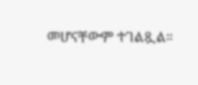መሆናቸውም ተገልጿል።